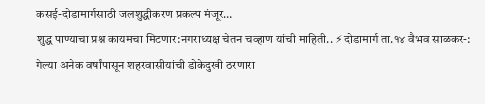कसई-दोडामार्गसाठी जलशुद्धीकरण प्रकल्प मंजूर…
शुद्ध पाण्याचा प्रश्न कायमचा मिटणार:नगराध्यक्ष चेतन चव्हाण यांची माहिती.. ⚡दोडामार्ग ता.१४ वैभव साळकर-: गेल्या अनेक वर्षांपासून शहरवासीयांची डोकेदुखी ठरणारा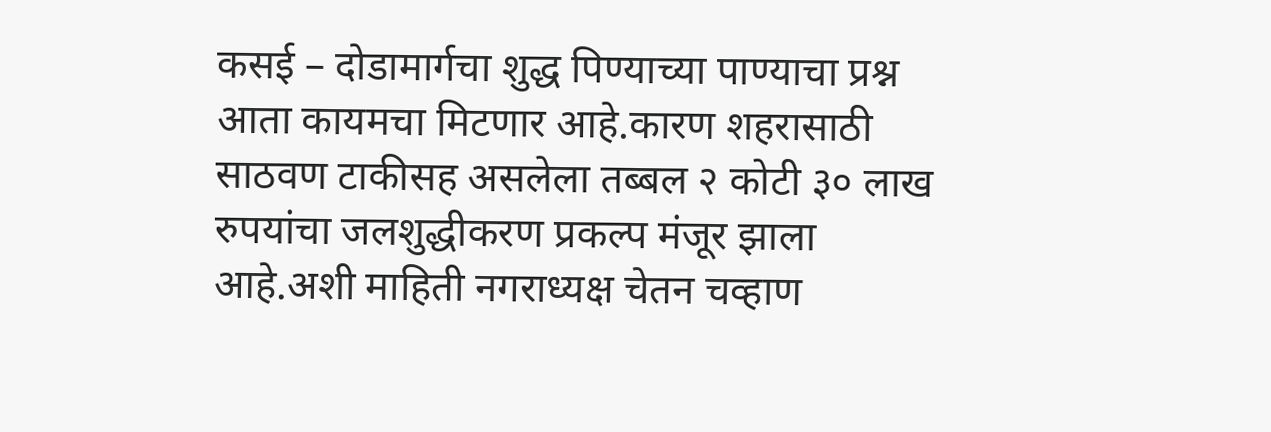कसई – दोडामार्गचा शुद्ध पिण्याच्या पाण्याचा प्रश्न आता कायमचा मिटणार आहे.कारण शहरासाठी साठवण टाकीसह असलेला तब्बल २ कोटी ३० लाख रुपयांचा जलशुद्धीकरण प्रकल्प मंजूर झाला आहे.अशी माहिती नगराध्यक्ष चेतन चव्हाण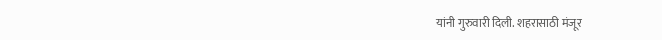यांनी गुरुवारी दिली. शहरासाठी मंजूर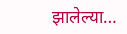झालेल्या…